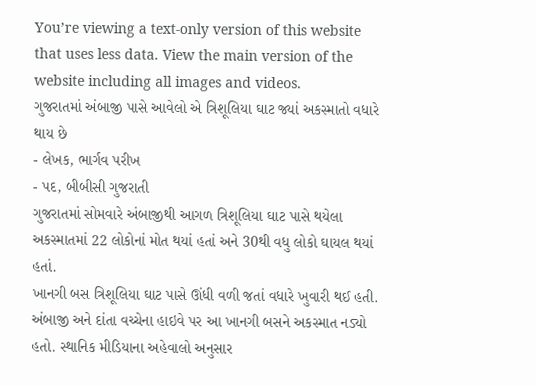You’re viewing a text-only version of this website that uses less data. View the main version of the website including all images and videos.
ગુજરાતમાં અંબાજી પાસે આવેલો એ ત્રિશૂલિયા ઘાટ જ્યાં અકસ્માતો વધારે થાય છે
- લેખક, ભાર્ગવ પરીખ
- પદ, બીબીસી ગુજરાતી
ગુજરાતમાં સોમવારે અંબાજીથી આગળ ત્રિશૂલિયા ઘાટ પાસે થયેલા અકસ્માતમાં 22 લોકોનાં મોત થયાં હતાં અને 30થી વધુ લોકો ઘાયલ થયાં હતાં.
ખાનગી બસ ત્રિશૂલિયા ઘાટ પાસે ઊંધી વળી જતાં વધારે ખુવારી થઈ હતી.
અંબાજી અને દાંતા વચ્ચેના હાઇવે પર આ ખાનગી બસને અકસ્માત નડ્યો હતો. સ્થાનિક મીડિયાના અહેવાલો અનુસાર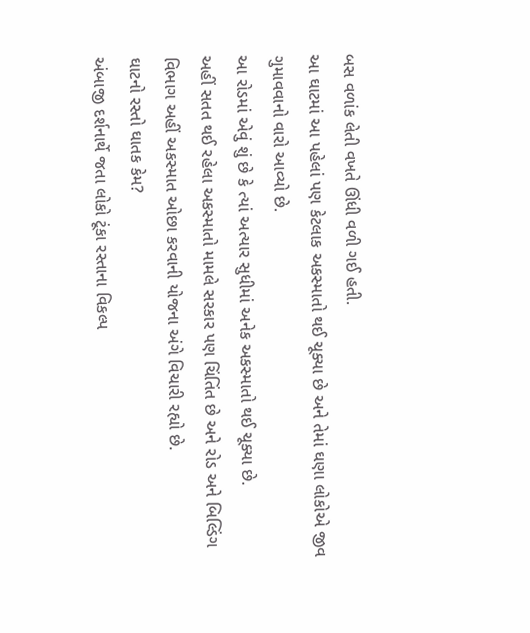બસ વળાંક લેતી વખતે ઊંધી વળી ગઈ હતી.
આ ઘાટમાં આ પહેલાં પણ કેટલાક અકસ્માતો થઈ ચૂક્યા છે અને તેમાં ઘણા લોકોએ જીવ ગુમાવવાનો વારો આવ્યો છે.
આ રોડમાં એવું શું છે કે ત્યાં અત્યાર સુધીમાં અનેક અકસ્માતો થઈ ચૂક્યા છે.
અહીં સતત થઈ રહેલા અકસ્માતો મામલે સરકાર પણ ચિંતિંત છે અને રોડ અને બિલ્ડિંગ વિભાગ અહીં અકસ્માત ઓછા કરવાની યોજના અંગે વિચારી રહ્યો છે.
ઘાટનો રસ્તો ઘાતક કેમ?
અંબાજી દર્શનાર્થે જતા લોકો ટૂંકા રસ્તાના વિકલ્પ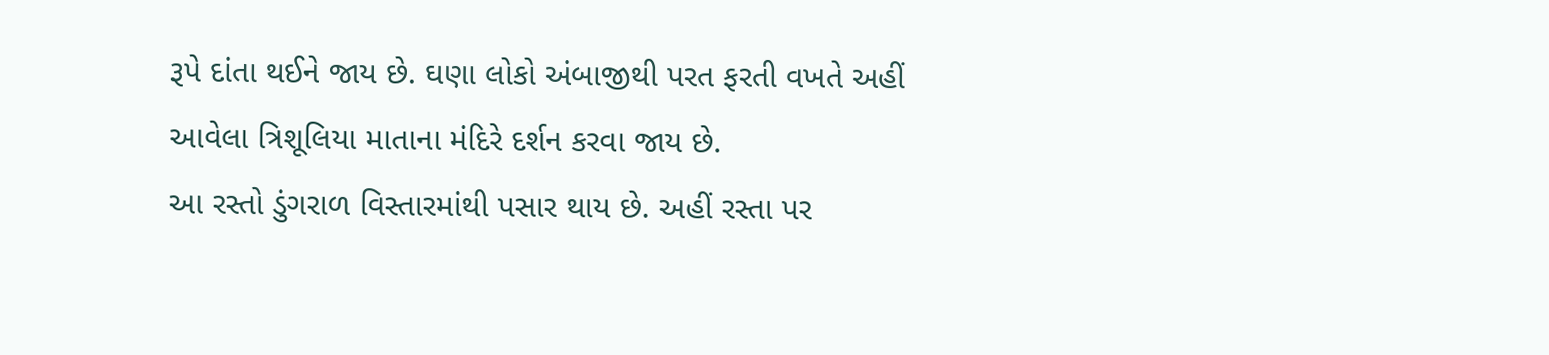રૂપે દાંતા થઈને જાય છે. ઘણા લોકો અંબાજીથી પરત ફરતી વખતે અહીં આવેલા ત્રિશૂલિયા માતાના મંદિરે દર્શન કરવા જાય છે.
આ રસ્તો ડુંગરાળ વિસ્તારમાંથી પસાર થાય છે. અહીં રસ્તા પર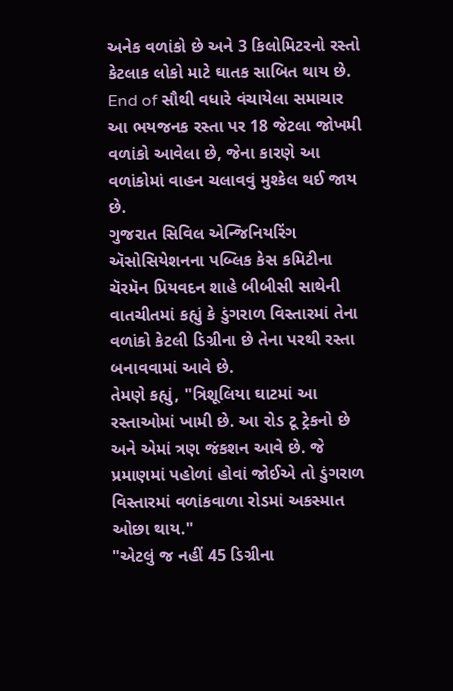અનેક વળાંકો છે અને 3 કિલોમિટરનો રસ્તો કેટલાક લોકો માટે ઘાતક સાબિત થાય છે.
End of સૌથી વધારે વંચાયેલા સમાચાર
આ ભયજનક રસ્તા પર 18 જેટલા જોખમી વળાંકો આવેલા છે, જેના કારણે આ વળાંકોમાં વાહન ચલાવવું મુશ્કેલ થઈ જાય છે.
ગુજરાત સિવિલ એન્જિનિયરિંગ ઍસોસિયેશનના પબ્લિક કેસ કમિટીના ચૅરમૅન પ્રિયવદન શાહે બીબીસી સાથેની વાતચીતમાં કહ્યું કે ડુંગરાળ વિસ્તારમાં તેના વળાંકો કેટલી ડિગ્રીના છે તેના પરથી રસ્તા બનાવવામાં આવે છે.
તેમણે કહ્યું, "ત્રિશૂલિયા ઘાટમાં આ રસ્તાઓમાં ખામી છે. આ રોડ ટૂ ટ્રેકનો છે અને એમાં ત્રણ જંકશન આવે છે. જે પ્રમાણમાં પહોળાં હોવાં જોઈએ તો ડુંગરાળ વિસ્તારમાં વળાંકવાળા રોડમાં અકસ્માત ઓછા થાય."
"એટલું જ નહીં 45 ડિગ્રીના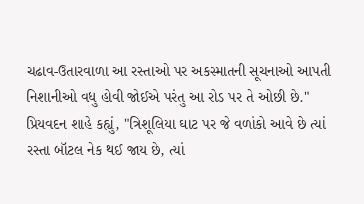ચઢાવ-ઉતારવાળા આ રસ્તાઓ પર અકસ્માતની સૂચનાઓ આપતી નિશાનીઓ વધુ હોવી જોઈએ પરંતુ આ રોડ પર તે ઓછી છે."
પ્રિયવદન શાહે કહ્યું, "ત્રિશૂલિયા ઘાટ પર જે વળાંકો આવે છે ત્યાં રસ્તા બૉટલ નેક થઈ જાય છે, ત્યાં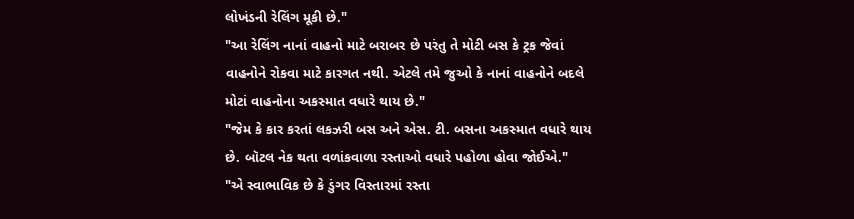લોખંડની રેલિંગ મૂકી છે."
"આ રેલિંગ નાનાં વાહનો માટે બરાબર છે પરંતુ તે મોટી બસ કે ટ્રક જેવાં વાહનોને રોકવા માટે કારગત નથી. એટલે તમે જુઓ કે નાનાં વાહનોને બદલે મોટાં વાહનોના અકસ્માત વધારે થાય છે."
"જેમ કે કાર કરતાં લકઝરી બસ અને એસ. ટી. બસના અકસ્માત વધારે થાય છે. બૉટલ નેક થતા વળાંકવાળા રસ્તાઓ વધારે પહોળા હોવા જોઈએ."
"એ સ્વાભાવિક છે કે ડુંગર વિસ્તારમાં રસ્તા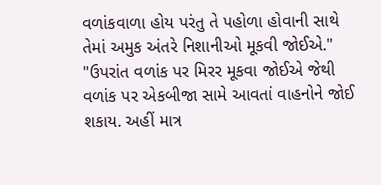વળાંકવાળા હોય પરંતુ તે પહોળા હોવાની સાથે તેમાં અમુક અંતરે નિશાનીઓ મૂકવી જોઈએ."
"ઉપરાંત વળાંક પર મિરર મૂકવા જોઈએ જેથી વળાંક પર એકબીજા સામે આવતાં વાહનોને જોઈ શકાય. અહીં માત્ર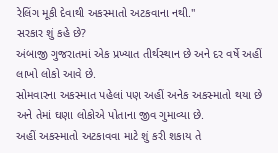રેલિંગ મૂકી દેવાથી અકસ્માતો અટકવાના નથી."
સરકાર શું કહે છે?
અંબાજી ગુજરાતમાં એક પ્રખ્યાત તીર્થસ્થાન છે અને દર વર્ષે અહીં લાખો લોકો આવે છે.
સોમવારના અકસ્માત પહેલાં પણ અહીં અનેક અકસ્માતો થયા છે અને તેમાં ઘણા લોકોએ પોતાના જીવ ગુમાવ્યા છે.
અહીં અકસ્માતો અટકાવવા માટે શું કરી શકાય તે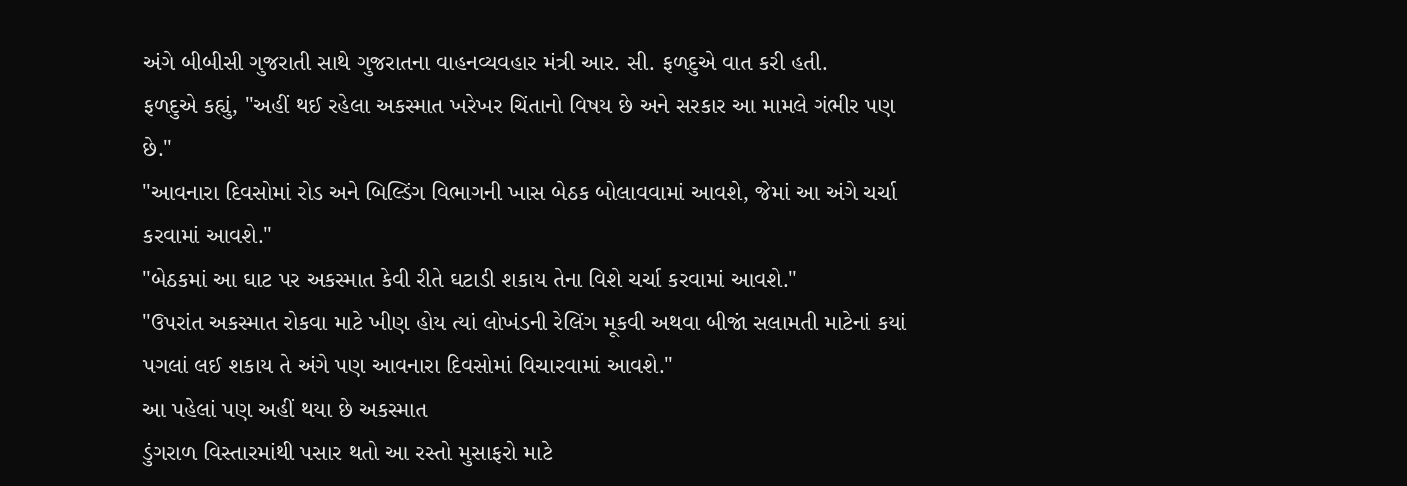અંગે બીબીસી ગુજરાતી સાથે ગુજરાતના વાહનવ્યવહાર મંત્રી આર. સી. ફળદુએ વાત કરી હતી.
ફળદુએ કહ્યું, "અહીં થઈ રહેલા અકસ્માત ખરેખર ચિંતાનો વિષય છે અને સરકાર આ મામલે ગંભીર પણ છે."
"આવનારા દિવસોમાં રોડ અને બિલ્ડિંગ વિભાગની ખાસ બેઠક બોલાવવામાં આવશે, જેમાં આ અંગે ચર્ચા કરવામાં આવશે."
"બેઠકમાં આ ઘાટ પર અકસ્માત કેવી રીતે ઘટાડી શકાય તેના વિશે ચર્ચા કરવામાં આવશે."
"ઉપરાંત અકસ્માત રોકવા માટે ખીણ હોય ત્યાં લોખંડની રેલિંગ મૂકવી અથવા બીજાં સલામતી માટેનાં કયાં પગલાં લઈ શકાય તે અંગે પણ આવનારા દિવસોમાં વિચારવામાં આવશે."
આ પહેલાં પણ અહીં થયા છે અકસ્માત
ડુંગરાળ વિસ્તારમાંથી પસાર થતો આ રસ્તો મુસાફરો માટે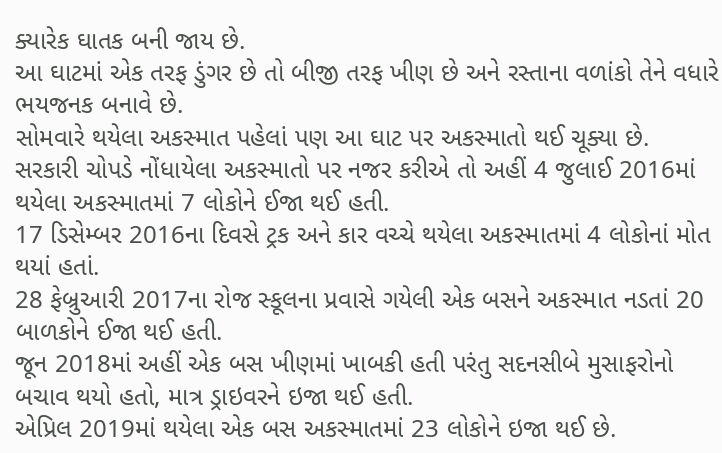ક્યારેક ઘાતક બની જાય છે.
આ ઘાટમાં એક તરફ ડુંગર છે તો બીજી તરફ ખીણ છે અને રસ્તાના વળાંકો તેને વધારે ભયજનક બનાવે છે.
સોમવારે થયેલા અકસ્માત પહેલાં પણ આ ઘાટ પર અકસ્માતો થઈ ચૂક્યા છે.
સરકારી ચોપડે નોંધાયેલા અકસ્માતો પર નજર કરીએ તો અહીં 4 જુલાઈ 2016માં થયેલા અકસ્માતમાં 7 લોકોને ઈજા થઈ હતી.
17 ડિસેમ્બર 2016ના દિવસે ટ્રક અને કાર વચ્ચે થયેલા અકસ્માતમાં 4 લોકોનાં મોત થયાં હતાં.
28 ફેબ્રુઆરી 2017ના રોજ સ્કૂલના પ્રવાસે ગયેલી એક બસને અકસ્માત નડતાં 20 બાળકોને ઈજા થઈ હતી.
જૂન 2018માં અહીં એક બસ ખીણમાં ખાબકી હતી પરંતુ સદનસીબે મુસાફરોનો બચાવ થયો હતો, માત્ર ડ્રાઇવરને ઇજા થઈ હતી.
એપ્રિલ 2019માં થયેલા એક બસ અકસ્માતમાં 23 લોકોને ઇજા થઈ છે.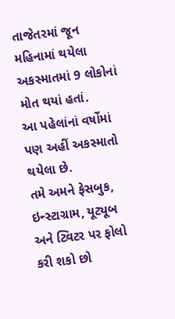તાજેતરમાં જૂન મહિનામાં થયેલા અકસ્માતમાં 9 લોકોનાં મોત થયાં હતાં.
આ પહેલાંનાં વર્ષોમાં પણ અહીં અકસ્માતો થયેલા છે.
તમે અમને ફેસબુક, ઇન્સ્ટાગ્રામ, યૂટ્યૂબ અને ટ્વિટર પર ફોલો કરી શકો છો